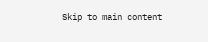Skip to main content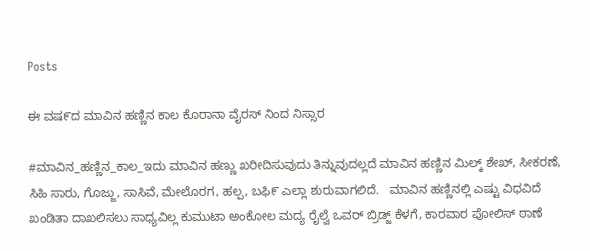Posts

ಈ ವಷ೯ದ ಮಾವಿನ ಹಣ್ಣಿನ ಕಾಲ ಕೊರಾನಾ ವೈರಸ್ ನಿಂದ ನಿಸ್ಸಾರ

#ಮಾವಿನ_ಹಣ್ಣಿನ_ಕಾಲ_ಇದು ಮಾವಿನ ಹಣ್ಣು ಖರೀದಿಸುವುದು ತಿನ್ನುವುದಲ್ಲದೆ ಮಾವಿನ ಹಣ್ಣಿನ ಮಿಲ್ಕ್ ಶೇಖ್, ಸೀಕರಣೆ, ಸಿಹಿ ಸಾರು, ಗೊಜ್ಜು, ಸಾಸಿವೆ, ಮೇಲೊರಗ, ಹಲ್ಪ, ಬಫಿ೯ ಎಲ್ಲಾ ಶುರುವಾಗಲಿದೆ.   ಮಾವಿನ ಹಣ್ಣಿನಲ್ಲಿ ಎಷ್ಟು ವಿಧವಿದೆ ಖಂಡಿತಾ ದಾಖಲಿಸಲು ಸಾಧ್ಯವಿಲ್ಲ ಕುಮುಟಾ ಅಂಕೋಲ ಮದ್ಯ ರೈಲ್ವೆ ಒವರ್ ಬ್ರಿಡ್ಜ್ ಕೆಳಗೆ, ಕಾರವಾರ ಪೋಲಿಸ್ ಠಾಣೆ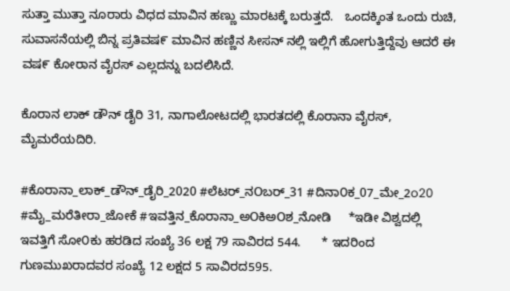ಸುತ್ತಾ ಮುತ್ತಾ ನೂರಾರು ವಿಧದ ಮಾವಿನ ಹಣ್ಣು ಮಾರಟಕ್ಕೆ ಬರುತ್ತದೆ.   ಒಂದಕ್ಕಿಂತ ಒಂದು ರುಚಿ, ಸುವಾಸನೆಯಲ್ಲಿ ಬಿನ್ನ ಪ್ರತಿವಷ೯ ಮಾವಿನ ಹಣ್ಣಿನ ಸೀಸನ್ ನಲ್ಲಿ ಇಲ್ಲಿಗೆ ಹೋಗುತ್ತಿದ್ದೆವು ಆದರೆ ಈ ವಷ೯ ಕೋರಾನ ವೈರಸ್ ಎಲ್ಲದನ್ನು ಬದಲಿಸಿದೆ.

ಕೊರಾನ ಲಾಕ್ ಡೌನ್ ಡೈರಿ 31, ನಾಗಾಲೋಟದಲ್ಲಿ ಭಾರತದಲ್ಲಿ ಕೊರಾನಾ ವೈರಸ್, ಮೈಮರೆಯದಿರಿ.

#ಕೊರಾನಾ_ಲಾಕ್_ಡೌನ್_ಡೈರಿ_2020 #ಲೆಟರ್_ನOಬರ್_31 #ದಿನಾ೦ಕ_07_ಮೇ_2o20 #ಮೈ_ಮರೆತೀರಾ_ಜೋಕೆ #ಇವತ್ತಿನ_ಕೊರಾನಾ_ಅOಕಿಅOಶ_ನೋಡಿ     *ಇಡೀ ವಿಶ್ವದಲ್ಲಿ ಇವತ್ತಿಗೆ ಸೋ೦ಕು ಹರಡಿದ ಸಂಖ್ಯೆ 36 ಲಕ್ಷ 79 ಸಾವಿರದ 544.      * ಇದರಿಂದ ಗುಣಮುಖರಾದವರ ಸಂಖ್ಯೆ 12 ಲಕ್ಷದ 5 ಸಾವಿರದ595.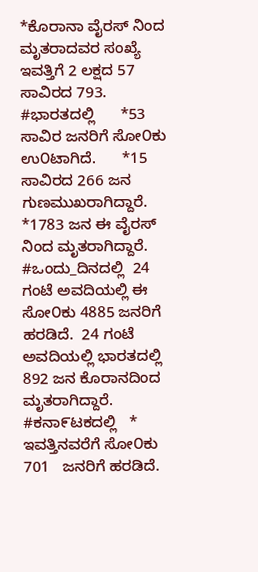*ಕೊರಾನಾ ವೈರಸ್ ನಿಂದ ಮೃತರಾದವರ ಸಂಖ್ಯೆ ಇವತ್ತಿಗೆ 2 ಲಕ್ಷದ 57 ಸಾವಿರದ 793.      #ಭಾರತದಲ್ಲಿ      *53 ಸಾವಿರ ಜನರಿಗೆ ಸೋ೦ಕು      ಉ೦ಟಾಗಿದೆ.      *15 ಸಾವಿರದ 266 ಜನ ಗುಣಮುಖರಾಗಿದ್ದಾರೆ.       *1783 ಜನ ಈ ವೈರಸ್ ನಿಂದ ಮೃತರಾಗಿದ್ದಾರೆ.      #ಒಂದು_ದಿನದಲ್ಲಿ  24 ಗಂಟೆ ಅವದಿಯಲ್ಲಿ ಈ ಸೋ೦ಕು 4885 ಜನರಿಗೆ ಹರಡಿದೆ.  24 ಗಂಟೆ ಅವದಿಯಲ್ಲಿ ಭಾರತದಲ್ಲಿ 892 ಜನ ಕೊರಾನದಿಂದ ಮೃತರಾಗಿದ್ದಾರೆ.      #ಕನಾ೯ಟಕದಲ್ಲಿ   * ಇವತ್ತಿನವರೆಗೆ ಸೋ೦ಕು 701   ಜನರಿಗೆ ಹರಡಿದೆ.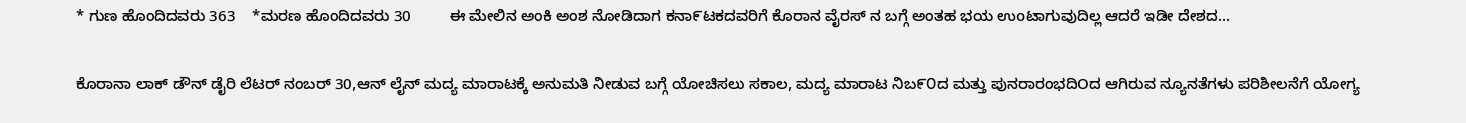* ಗುಣ ಹೊಂದಿದವರು 363    *ಮರಣ ಹೊಂದಿದವರು 30         ಈ ಮೇಲಿನ ಅಂಕಿ ಅಂಶ ನೋಡಿದಾಗ ಕನಾ೯ಟಕದವರಿಗೆ ಕೊರಾನ ವೈರಸ್ ನ ಬಗ್ಗೆ ಅಂತಹ ಭಯ ಉoಟಾಗುವುದಿಲ್ಲ ಆದರೆ ಇಡೀ ದೇಶದ...

ಕೊರಾನಾ ಲಾಕ್ ಡೌನ್ ಡೈರಿ ಲೆಟರ್ ನಂಬರ್ 30,ಆನ್ ಲೈನ್ ಮದ್ಯ ಮಾರಾಟಕ್ಕೆ ಅನುಮತಿ ನೀಡುವ ಬಗ್ಗೆ ಯೋಚಿಸಲು ಸಕಾಲ, ಮದ್ಯ ಮಾರಾಟ ನಿಬ೯೦ದ ಮತ್ತು ಪುನರಾರಂಭದಿOದ ಆಗಿರುವ ನ್ಯೂನತೆಗಳು ಪರಿಶೀಲನೆಗೆ ಯೋಗ್ಯ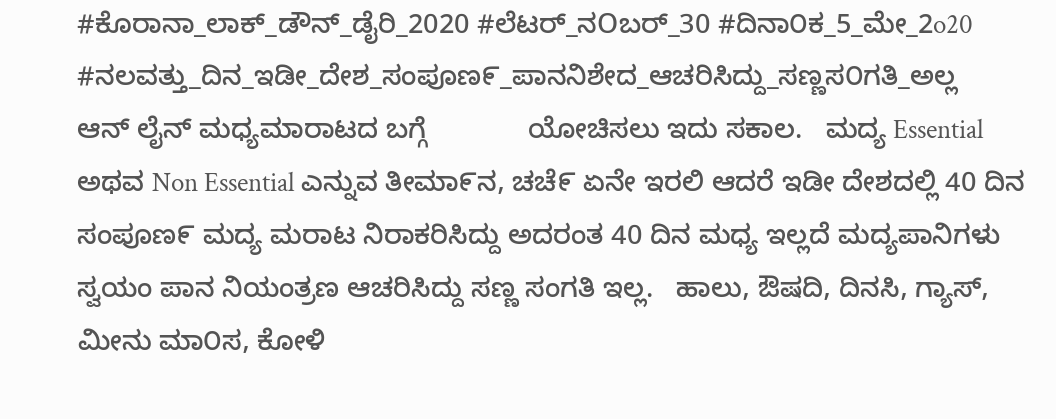#ಕೊರಾನಾ_ಲಾಕ್_ಡೌನ್_ಡೈರಿ_2020 #ಲೆಟರ್_ನOಬರ್_30 #ದಿನಾ೦ಕ_5_ಮೇ_2o20     #ನಲವತ್ತು_ದಿನ_ಇಡೀ_ದೇಶ_ಸಂಪೂಣ೯_ಪಾನನಿಶೇದ_ಆಚರಿಸಿದ್ದು_ಸಣ್ಣಸ೦ಗತಿ_ಅಲ್ಲ      ಆನ್ ಲೈನ್ ಮಧ್ಯಮಾರಾಟದ ಬಗ್ಗೆ             ಯೋಚಿಸಲು ಇದು ಸಕಾಲ.   ಮದ್ಯ Essential ಅಥವ Non Essential ಎನ್ನುವ ತೀಮಾ೯ನ, ಚಚೆ೯ ಏನೇ ಇರಲಿ ಆದರೆ ಇಡೀ ದೇಶದಲ್ಲಿ 40 ದಿನ ಸಂಪೂಣ೯ ಮದ್ಯ ಮರಾಟ ನಿರಾಕರಿಸಿದ್ದು ಅದರಂತ 40 ದಿನ ಮಧ್ಯ ಇಲ್ಲದೆ ಮದ್ಯಪಾನಿಗಳು ಸ್ವಯಂ ಪಾನ ನಿಯಂತ್ರಣ ಆಚರಿಸಿದ್ದು ಸಣ್ಣ ಸಂಗತಿ ಇಲ್ಲ.   ಹಾಲು, ಔಷದಿ, ದಿನಸಿ, ಗ್ಯಾಸ್, ಮೀನು ಮಾ೦ಸ, ಕೋಳಿ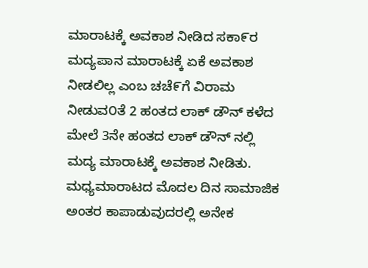ಮಾರಾಟಕ್ಕೆ ಅವಕಾಶ ನೀಡಿದ ಸಕಾ೯ರ ಮದ್ಯಪಾನ ಮಾರಾಟಕ್ಕೆ ಏಕೆ ಅವಕಾಶ ನೀಡಲಿಲ್ಲ ಎಂಬ ಚಚೆ೯ಗೆ ವಿರಾಮ ನೀಡುವ೦ತೆ 2 ಹಂತದ ಲಾಕ್ ಡೌನ್ ಕಳೆದ ಮೇಲೆ 3ನೇ ಹಂತದ ಲಾಕ್ ಡೌನ್ ನಲ್ಲಿ ಮದ್ಯ ಮಾರಾಟಕ್ಕೆ ಅವಕಾಶ ನೀಡಿತು.    ಮಧ್ಯಮಾರಾಟದ ಮೊದಲ ದಿನ ಸಾಮಾಜಿಕ ಅಂತರ ಕಾಪಾಡುವುದರಲ್ಲಿ ಅನೇಕ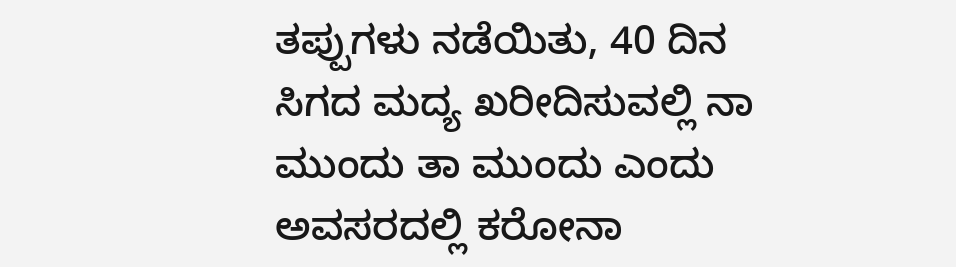ತಪ್ಪುಗಳು ನಡೆಯಿತು, 40 ದಿನ ಸಿಗದ ಮದ್ಯ ಖರೀದಿಸುವಲ್ಲಿ ನಾ ಮುಂದು ತಾ ಮುಂದು ಎಂದು ಅವಸರದಲ್ಲಿ ಕರೋನಾ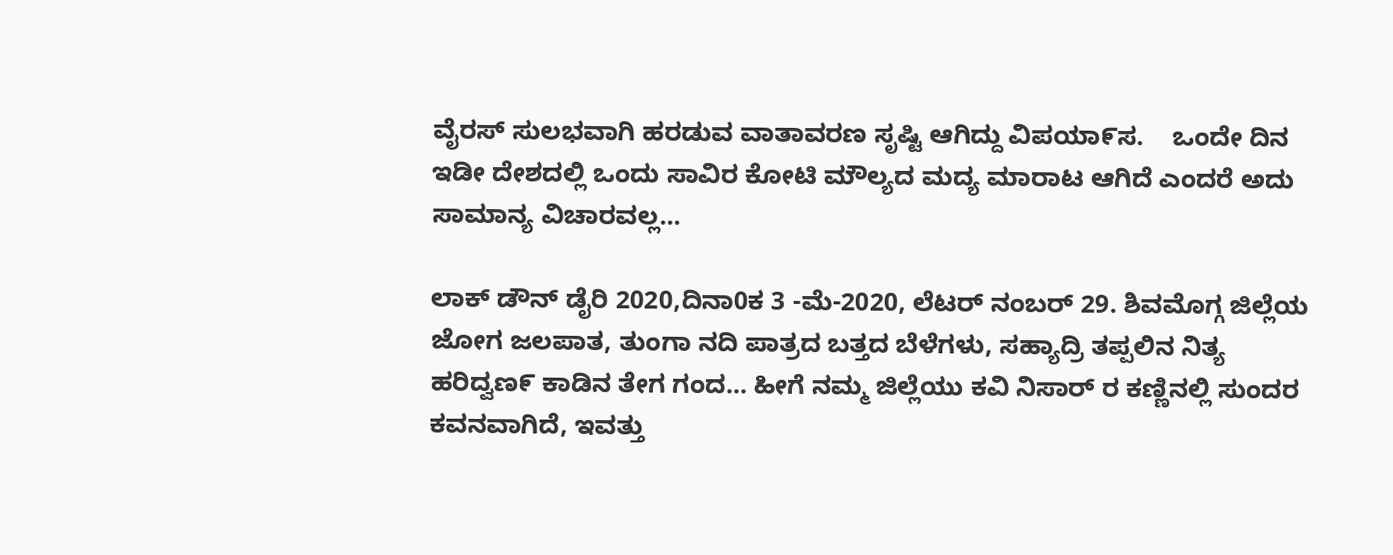ವೈರಸ್ ಸುಲಭವಾಗಿ ಹರಡುವ ವಾತಾವರಣ ಸೃಷ್ಟಿ ಆಗಿದ್ದು ವಿಪಯಾ೯ಸ.    ಒಂದೇ ದಿನ ಇಡೀ ದೇಶದಲ್ಲಿ ಒಂದು ಸಾವಿರ ಕೋಟಿ ಮೌಲ್ಯದ ಮದ್ಯ ಮಾರಾಟ ಆಗಿದೆ ಎಂದರೆ ಅದು ಸಾಮಾನ್ಯ ವಿಚಾರವಲ್ಲ...

ಲಾಕ್ ಡೌನ್ ಡೈರಿ 2020,ದಿನಾ0ಕ 3 -ಮೆ-2020, ಲೆಟರ್ ನಂಬರ್ 29. ಶಿವಮೊಗ್ಗ ಜಿಲ್ಲೆಯ ಜೋಗ ಜಲಪಾತ, ತುಂಗಾ ನದಿ ಪಾತ್ರದ ಬತ್ತದ ಬೆಳೆಗಳು, ಸಹ್ಯಾದ್ರಿ ತಪ್ಪಲಿನ ನಿತ್ಯ ಹರಿದ್ವಣ೯ ಕಾಡಿನ ತೇಗ ಗಂದ... ಹೀಗೆ ನಮ್ಮ ಜಿಲ್ಲೆಯು ಕವಿ ನಿಸಾರ್ ರ ಕಣ್ಣಿನಲ್ಲಿ ಸುಂದರ ಕವನವಾಗಿದೆ, ಇವತ್ತು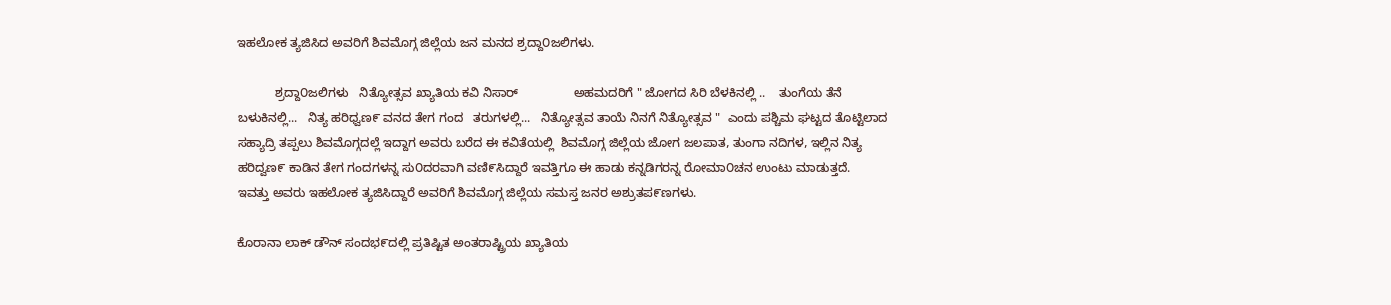ಇಹಲೋಕ ತ್ಯಜಿಸಿದ ಅವರಿಗೆ ಶಿವಮೊಗ್ಗ ಜಿಲ್ಲೆಯ ಜನ ಮನದ ಶ್ರದ್ದಾ೦ಜಲಿಗಳು.

           ಶ್ರದ್ದಾ೦ಜಲಿಗಳು   ನಿತ್ಯೋತ್ಸವ ಖ್ಯಾತಿಯ ಕವಿ ನಿಸಾರ್                ಅಹಮದರಿಗೆ " ಜೋಗದ ಸಿರಿ ಬೆಳಕಿನಲ್ಲಿ ..    ತುಂಗೆಯ ತೆನೆ ಬಳುಕಿನಲ್ಲಿ...   ನಿತ್ಯ ಹರಿಧ್ವಣ೯ ವನದ ತೇಗ ಗಂದ   ತರುಗಳಲ್ಲಿ...   ನಿತ್ಯೋತ್ಸವ ತಾಯೆ ನಿನಗೆ ನಿತ್ಯೋತ್ಸವ "  ಎಂದು ಪಶ್ಚಿಮ ಘಟ್ಟದ ತೊಟ್ಟಿಲಾದ ಸಹ್ಯಾದ್ರಿ ತಪ್ಪಲು ಶಿವಮೊಗ್ಗದಲ್ಲೆ ಇದ್ದಾಗ ಅವರು ಬರೆದ ಈ ಕವಿತೆಯಲ್ಲಿ  ಶಿವಮೊಗ್ಗ ಜಿಲ್ಲೆಯ ಜೋಗ ಜಲಪಾತ, ತುಂಗಾ ನದಿಗಳ, ಇಲ್ಲಿನ ನಿತ್ಯ ಹರಿದ್ವಣ೯ ಕಾಡಿನ ತೇಗ ಗಂದಗಳನ್ನ ಸು೦ದರವಾಗಿ ವಣಿ೯ಸಿದ್ದಾರೆ ಇವತ್ತಿಗೂ ಈ ಹಾಡು ಕನ್ನಡಿಗರನ್ನ ರೋಮಾ೦ಚನ ಉಂಟು ಮಾಡುತ್ತದೆ.   ಇವತ್ತು ಅವರು ಇಹಲೋಕ ತ್ಯಜಿಸಿದ್ದಾರೆ ಅವರಿಗೆ ಶಿವಮೊಗ್ಗ ಜಿಲ್ಲೆಯ ಸಮಸ್ತ ಜನರ ಅಶ್ರುತಪ೯ಣಗಳು.

ಕೊರಾನಾ ಲಾಕ್ ಡೌನ್ ಸಂದಭ೯ದಲ್ಲಿ ಪ್ರತಿಷ್ಟಿತ ಅಂತರಾಷ್ಟ್ರಿಯ ಖ್ಯಾತಿಯ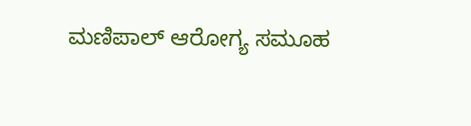ಮಣಿಪಾಲ್ ಆರೋಗ್ಯ ಸಮೂಹ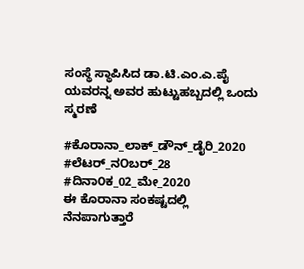ಸಂಸ್ಥೆ ಸ್ಥಾಪಿಸಿದ ಡಾ.ಟಿ.ಎಂ.ಎ.ಪೈ ಯವರನ್ನ ಅವರ ಹುಟ್ಟುಹಬ್ಬದಲ್ಲಿ ಒಂದು ಸ್ಮರಣೆ

#ಕೊರಾನಾ_ಲಾಕ್_ಡೌನ್_ಡೈರಿ_2020 #ಲೆಟರ್_ನOಬರ್_28 #ದಿನಾ೦ಕ_02_ಮೇ_2020                        ಈ ಕೊರಾನಾ ಸಂಕಷ್ಟದಲ್ಲಿ       ನೆನಪಾಗುತ್ತಾರೆ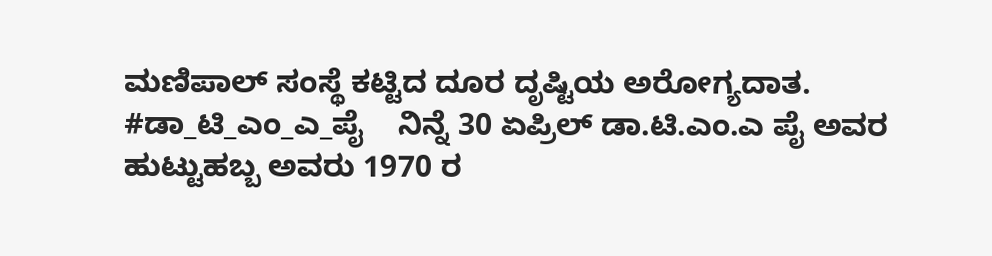ಮಣಿಪಾಲ್ ಸಂಸ್ಥೆ ಕಟ್ಟಿದ ದೂರ ದೃಷ್ಟಿಯ ಅರೋಗ್ಯದಾತ.           #ಡಾ_ಟಿ_ಎಂ_ಎ_ಪೈ    ನಿನ್ನೆ 30 ಏಪ್ರಿಲ್ ಡಾ.ಟಿ.ಎಂ.ಎ ಪೈ ಅವರ ಹುಟ್ಟುಹಬ್ಬ ಅವರು 1970 ರ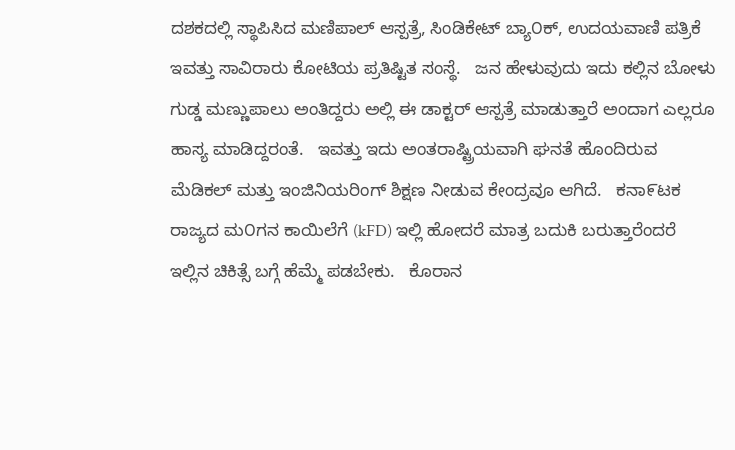ದಶಕದಲ್ಲಿ ಸ್ಥಾಪಿಸಿದ ಮಣಿಪಾಲ್ ಆಸ್ಪತ್ರೆ, ಸಿಂಡಿಕೇಟ್ ಬ್ಯಾ೦ಕ್, ಉದಯವಾಣಿ ಪತ್ರಿಕೆ ಇವತ್ತು ಸಾವಿರಾರು ಕೋಟಿಯ ಪ್ರತಿಷ್ಟಿತ ಸಂಸ್ಥೆ.   ಜನ ಹೇಳುವುದು ಇದು ಕಲ್ಲಿನ ಬೋಳು ಗುಡ್ಡ ಮಣ್ಣುಪಾಲು ಅಂತಿದ್ದರು ಅಲ್ಲಿ ಈ ಡಾಕ್ಟರ್ ಆಸ್ಪತ್ರೆ ಮಾಡುತ್ತಾರೆ ಅಂದಾಗ ಎಲ್ಲರೂ ಹಾಸ್ಯ ಮಾಡಿದ್ದರಂತೆ.   ಇವತ್ತು ಇದು ಅಂತರಾಷ್ಟ್ರಿಯವಾಗಿ ಘನತೆ ಹೊಂದಿರುವ ಮೆಡಿಕಲ್ ಮತ್ತು ಇಂಜಿನಿಯರಿಂಗ್ ಶಿಕ್ಷಣ ನೀಡುವ ಕೇಂದ್ರವೂ ಆಗಿದೆ.   ಕನಾ೯ಟಕ ರಾಜ್ಯದ ಮ೦ಗನ ಕಾಯಿಲೆಗೆ (kFD) ಇಲ್ಲಿ ಹೋದರೆ ಮಾತ್ರ ಬದುಕಿ ಬರುತ್ತಾರೆಂದರೆ ಇಲ್ಲಿನ ಚಿಕಿತ್ಸೆ ಬಗ್ಗೆ ಹೆಮ್ಮೆ ಪಡಬೇಕು.   ಕೊರಾನ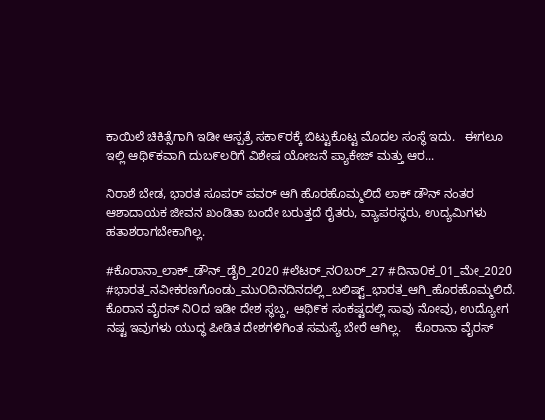ಕಾಯಿಲೆ ಚಿಕಿತ್ಸೆಗಾಗಿ ಇಡೀ ಆಸ್ಪತ್ರೆ ಸಕಾ೯ರಕ್ಕೆ ಬಿಟ್ಟುಕೊಟ್ಟ ಮೊದಲ ಸಂಸ್ಥೆ ಇದು.   ಈಗಲೂ ಇಲ್ಲಿ ಆಥಿ೯ಕವಾಗಿ ದುಬ೯ಲರಿಗೆ ವಿಶೇಷ ಯೋಜನೆ ಪ್ಯಾಕೇಜ್ ಮತ್ತು ಆರ...

ನಿರಾಶೆ ಬೇಡ, ಭಾರತ ಸೂಪರ್ ಪವರ್ ಆಗಿ ಹೊರಹೊಮ್ಮಲಿದೆ ಲಾಕ್ ಡೌನ್ ನಂತರ ಆಶಾದಾಯಕ ಜೀವನ ಖಂಡಿತಾ ಬಂದೇ ಬರುತ್ತದೆ ರೈತರು, ವ್ಯಾಪರಸ್ಥರು, ಉದ್ಯಮಿಗಳು ಹತಾಶರಾಗಬೇಕಾಗಿಲ್ಲ.

#ಕೊರಾನಾ_ಲಾಕ್_ಡೌನ್_ಡೈರಿ_2020 #ಲೆಟರ್_ನOಬರ್_27 #ದಿನಾ೦ಕ_01_ಮೇ_2020     #ಭಾರತ_ನವೀಕರಣಗೊಂಡು_ಮುOದಿನದಿನದಲ್ಲಿ_ಬಲಿಷ್ಟ್_ಭಾರತ_ಆಗಿ_ಹೊರಹೊಮ್ಮಲಿದೆ.       ಕೊರಾನ ವೈರಸ್ ನಿOದ ಇಡೀ ದೇಶ ಸ್ಥಬ್ದ, ಆಥಿ೯ಕ ಸಂಕಷ್ಟದಲ್ಲಿ ಸಾವು ನೋವು, ಉದ್ಯೋಗ ನಷ್ಟ ಇವುಗಳು ಯುದ್ಧ ಪೀಡಿತ ದೇಶಗಳಿಗಿಂತ ಸಮಸ್ಯೆ ಬೇರೆ ಆಗಿಲ್ಲ.    ಕೊರಾನಾ ವೈರಸ್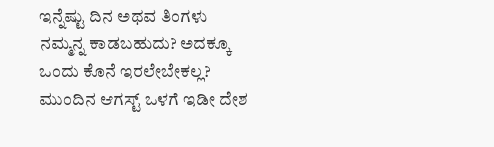ಇನ್ನೆಷ್ಟು ದಿನ ಅಥವ ತಿಂಗಳು ನಮ್ಮನ್ನ ಕಾಡಬಹುದು? ಅದಕ್ಕೂ ಒಂದು ಕೊನೆ ಇರಲೇಬೇಕಲ್ಲ? ಮುಂದಿನ ಆಗಸ್ಟ್ ಒಳಗೆ ಇಡೀ ದೇಶ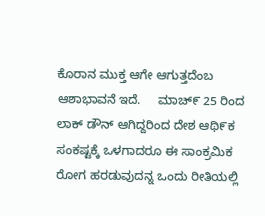ಕೊರಾನ ಮುಕ್ತ ಆಗೇ ಆಗುತ್ತದೆಂಬ ಆಶಾಭಾವನೆ ಇದೆ.     ಮಾಚ್೯ 25 ರಿಂದ ಲಾಕ್ ಡೌನ್ ಆಗಿದ್ದರಿಂದ ದೇಶ ಆಥಿ೯ಕ ಸಂಕಷ್ಟಕ್ಕೆ ಒಳಗಾದರೂ ಈ ಸಾಂಕ್ರಮಿಕ ರೋಗ ಹರಡುವುದನ್ನ ಒಂದು ರೀತಿಯಲ್ಲಿ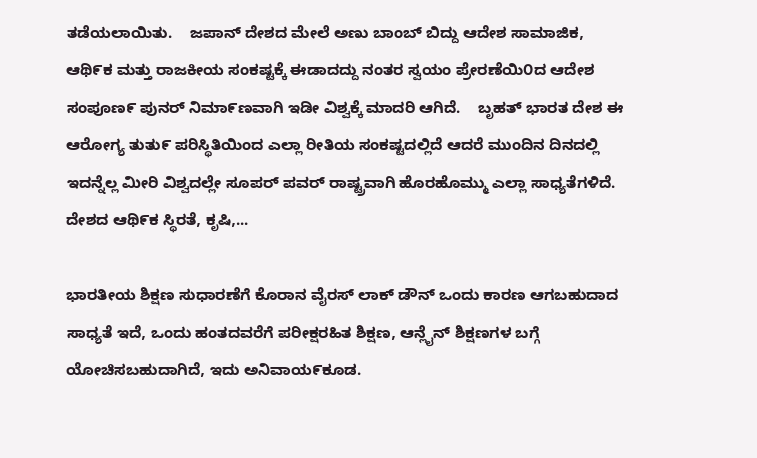ತಡೆಯಲಾಯಿತು.    ಜಪಾನ್ ದೇಶದ ಮೇಲೆ ಅಣು ಬಾಂಬ್ ಬಿದ್ದು ಆದೇಶ ಸಾಮಾಜಿಕ, ಆಥಿ೯ಕ ಮತ್ತು ರಾಜಕೀಯ ಸಂಕಷ್ಟಕ್ಕೆ ಈಡಾದದ್ದು ನಂತರ ಸ್ವಯಂ ಪ್ರೇರಣೆಯಿ೦ದ ಆದೇಶ ಸಂಪೂಣ೯ ಪುನರ್ ನಿಮಾ೯ಣವಾಗಿ ಇಡೀ ವಿಶ್ವಕ್ಕೆ ಮಾದರಿ ಆಗಿದೆ.    ಬೃಹತ್ ಭಾರತ ದೇಶ ಈ ಆರೋಗ್ಯ ತುತು೯ ಪರಿಸ್ಥಿತಿಯಿಂದ ಎಲ್ಲಾ ರೀತಿಯ ಸಂಕಷ್ಟದಲ್ಲಿದೆ ಆದರೆ ಮುಂದಿನ ದಿನದಲ್ಲಿ ಇದನ್ನೆಲ್ಲ ಮೀರಿ ವಿಶ್ವದಲ್ಲೇ ಸೂಪರ್ ಪವರ್ ರಾಷ್ಟ್ರವಾಗಿ ಹೊರಹೊಮ್ಮು ಎಲ್ಲಾ ಸಾಧ್ಯತೆಗಳಿದೆ.   ದೇಶದ ಆಥಿ೯ಕ ಸ್ಥಿರತೆ, ಕೃಷಿ,...

ಭಾರತೀಯ ಶಿಕ್ಷಣ ಸುಧಾರಣೆಗೆ ಕೊರಾನ ವೈರಸ್ ಲಾಕ್ ಡೌನ್ ಒಂದು ಕಾರಣ ಆಗಬಹುದಾದ ಸಾಧ್ಯತೆ ಇದೆ, ಒಂದು ಹಂತದವರೆಗೆ ಪರೀಕ್ಷರಹಿತ ಶಿಕ್ಷಣ, ಆನ್ಲೈನ್ ಶಿಕ್ಷಣಗಳ ಬಗ್ಗೆ ಯೋಚಿಸಬಹುದಾಗಿದೆ, ಇದು ಅನಿವಾಯ೯ಕೂಡ.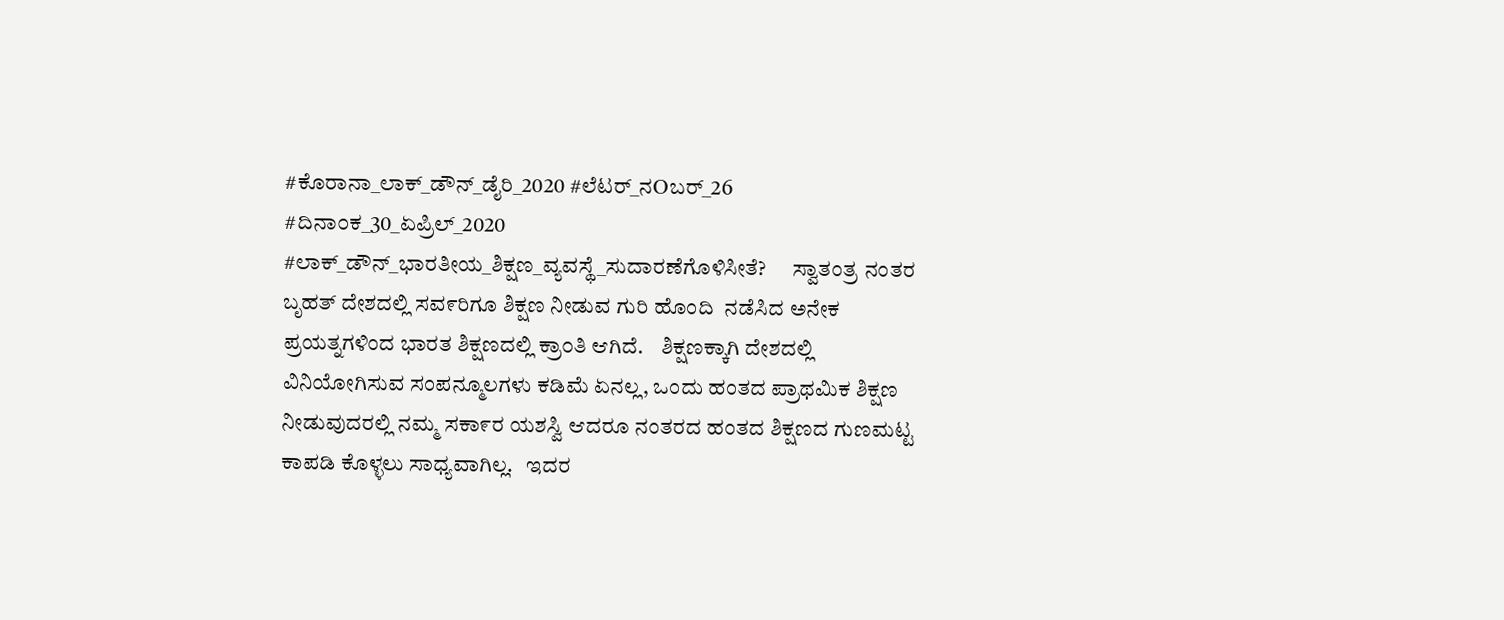#ಕೊರಾನಾ_ಲಾಕ್_ಡೌನ್_ಡೈರಿ_2020 #ಲೆಟರ್_ನOಬರ್_26 #ದಿನಾ೦ಕ_30_ಏಪ್ರಿಲ್_2020     #ಲಾಕ್_ಡೌನ್_ಭಾರತೀಯ_ಶಿಕ್ಷಣ_ವ್ಯವಸ್ಥೆ_ಸುದಾರಣೆಗೊಳಿಸೀತೆ?      ಸ್ವಾತಂತ್ರ ನಂತರ ಬೃಹತ್ ದೇಶದಲ್ಲಿ ಸವ೯ರಿಗೂ ಶಿಕ್ಷಣ ನೀಡುವ ಗುರಿ ಹೊಂದಿ  ನಡೆಸಿದ ಅನೇಕ ಪ್ರಯತ್ನಗಳಿಂದ ಭಾರತ ಶಿಕ್ಷಣದಲ್ಲಿ ಕ್ರಾ೦ತಿ ಆಗಿದೆ.    ಶಿಕ್ಷಣಕ್ಕಾಗಿ ದೇಶದಲ್ಲಿ ವಿನಿಯೋಗಿಸುವ ಸಂಪನ್ಮೂಲಗಳು ಕಡಿಮೆ ಏನಲ್ಲ, ಒಂದು ಹಂತದ ಪ್ರಾಥಮಿಕ ಶಿಕ್ಷಣ ನೀಡುವುದರಲ್ಲಿ ನಮ್ಮ ಸಕಾ೯ರ ಯಶಸ್ವಿ ಆದರೂ ನಂತರದ ಹಂತದ ಶಿಕ್ಷಣದ ಗುಣಮಟ್ಟ ಕಾಪಡಿ ಕೊಳ್ಳಲು ಸಾಧ್ಯವಾಗಿಲ್ಲ.   ಇದರ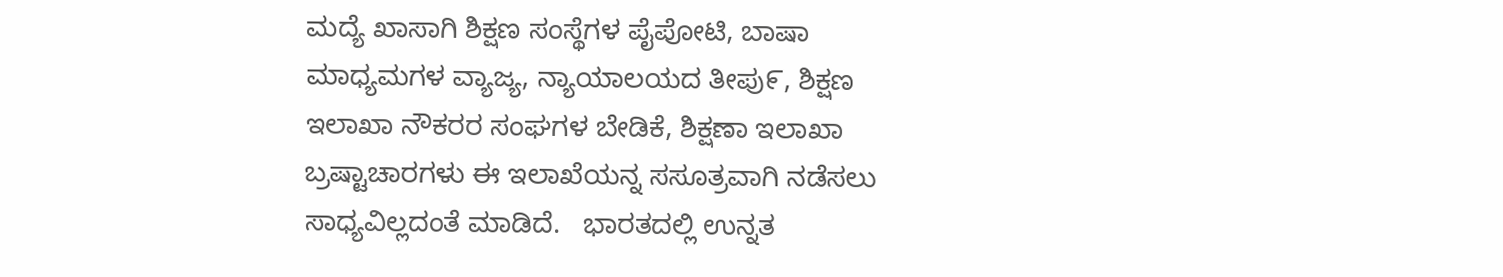ಮದ್ಯೆ ಖಾಸಾಗಿ ಶಿಕ್ಷಣ ಸಂಸ್ಥೆಗಳ ಪೈಪೋಟಿ, ಬಾಷಾ ಮಾಧ್ಯಮಗಳ ವ್ಯಾಜ್ಯ, ನ್ಯಾಯಾಲಯದ ತೀಪು೯, ಶಿಕ್ಷಣ ಇಲಾಖಾ ನೌಕರರ ಸಂಘಗಳ ಬೇಡಿಕೆ, ಶಿಕ್ಷಣಾ ಇಲಾಖಾ ಬ್ರಷ್ಟಾಚಾರಗಳು ಈ ಇಲಾಖೆಯನ್ನ ಸಸೂತ್ರವಾಗಿ ನಡೆಸಲು ಸಾಧ್ಯವಿಲ್ಲದಂತೆ ಮಾಡಿದೆ.   ಭಾರತದಲ್ಲಿ ಉನ್ನತ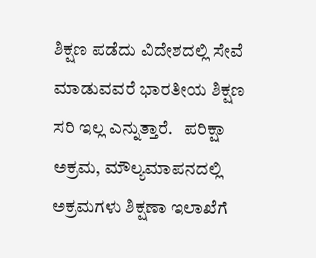ಶಿಕ್ಷಣ ಪಡೆದು ವಿದೇಶದಲ್ಲಿ ಸೇವೆ ಮಾಡುವವರೆ ಭಾರತೀಯ ಶಿಕ್ಷಣ ಸರಿ ಇಲ್ಲ ಎನ್ನುತ್ತಾರೆ.   ಪರಿಕ್ಷಾ ಅಕ್ರಮ, ಮೌಲ್ಯಮಾಪನದಲ್ಲಿ ಅಕ್ರಮಗಳು ಶಿಕ್ಷಣಾ ಇಲಾಖೆಗೆ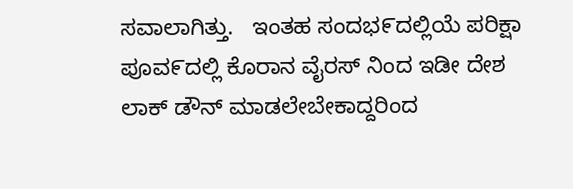ಸವಾಲಾಗಿತ್ತು.   ಇಂತಹ ಸಂದಭ೯ದಲ್ಲಿಯೆ ಪರಿಕ್ಷಾ ಪೂವ೯ದಲ್ಲಿ ಕೊರಾನ ವೈರಸ್ ನಿಂದ ಇಡೀ ದೇಶ ಲಾಕ್ ಡೌನ್ ಮಾಡಲೇಬೇಕಾದ್ದರಿಂದ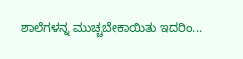ಶಾಲೆಗಳನ್ನ ಮುಚ್ಚಬೇಕಾಯಿತು ಇದರಿಂ...